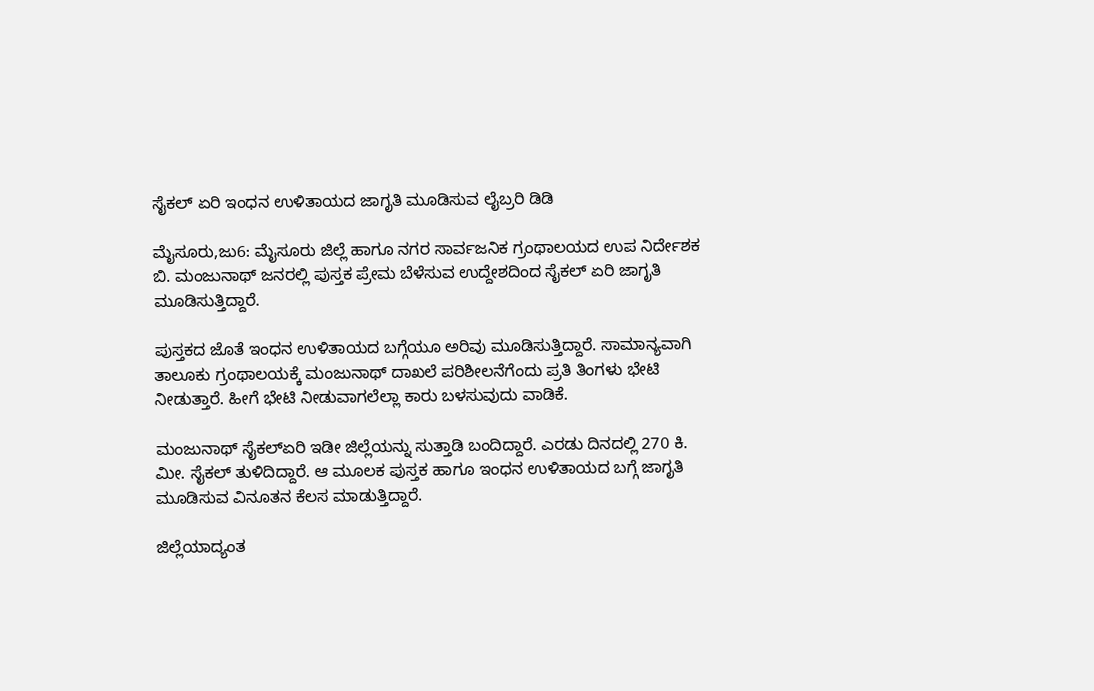ಸೈಕಲ್ ಏರಿ‌ ಇಂಧನ ಉಳಿತಾಯದ ಜಾಗೃತಿ ಮೂಡಿಸುವ ಲೈಬ್ರರಿ ಡಿಡಿ

ಮೈಸೂರು,ಜು6: ಮೈಸೂರು ಜಿಲ್ಲೆ ಹಾಗೂ ನಗರ ಸಾರ್ವಜನಿಕ ಗ್ರಂಥಾಲಯದ ಉಪ ನಿರ್ದೇಶಕ ಬಿ. ಮಂಜುನಾಥ್ ಜನರಲ್ಲಿ ಪುಸ್ತಕ ಪ್ರೇಮ ಬೆಳೆಸುವ ಉದ್ದೇಶದಿಂದ ಸೈಕಲ್ ಏರಿ ಜಾಗೃತಿ ಮೂಡಿಸುತ್ತಿದ್ದಾರೆ.

ಪುಸ್ತಕದ ಜೊತೆ ಇಂಧನ ಉಳಿತಾಯದ ಬಗ್ಗೆಯೂ ಅರಿವು ಮೂಡಿಸುತ್ತಿದ್ದಾರೆ. ಸಾಮಾನ್ಯವಾಗಿ ತಾಲೂಕು ಗ್ರಂಥಾಲಯಕ್ಕೆ ಮಂಜುನಾಥ್ ದಾಖಲೆ ಪರಿಶೀಲನೆಗೆಂದು ಪ್ರತಿ ತಿಂಗಳು ಭೇಟಿ ನೀಡುತ್ತಾರೆ. ಹೀಗೆ ಭೇಟಿ ನೀಡುವಾಗಲೆಲ್ಲಾ ಕಾರು ಬಳಸುವುದು ವಾಡಿಕೆ.

ಮಂಜುನಾಥ್ ಸೈಕಲ್‌ಏರಿ‌ ಇಡೀ ಜಿಲ್ಲೆಯನ್ನು ಸುತ್ತಾಡಿ ಬಂದಿದ್ದಾರೆ. ಎರಡು ದಿನದಲ್ಲಿ 270 ಕಿ. ಮೀ. ಸೈಕಲ್ ತುಳಿದಿದ್ದಾರೆ. ಆ ಮೂಲಕ ಪುಸ್ತಕ ಹಾಗೂ ಇಂಧನ ಉಳಿತಾಯದ ಬಗ್ಗೆ ಜಾಗೃತಿ ಮೂಡಿಸುವ ವಿನೂತನ ಕೆಲಸ‌ ಮಾಡುತ್ತಿದ್ದಾರೆ.

ಜಿಲ್ಲೆಯಾದ್ಯಂತ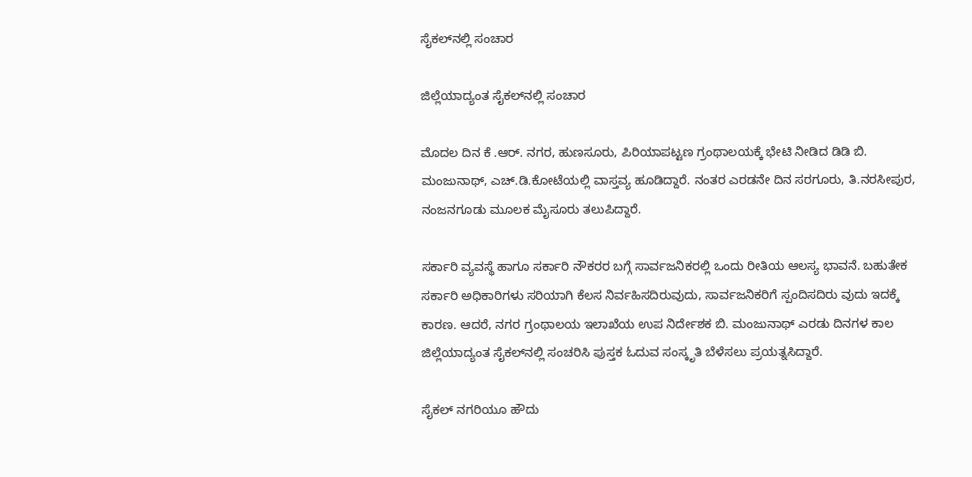ಸೈಕಲ್‌ನಲ್ಲಿ ಸಂಚಾರ

ಜಿಲ್ಲೆಯಾದ್ಯಂತ ಸೈಕಲ್‌ನಲ್ಲಿ ಸಂಚಾರ

ಮೊದಲ ದಿನ ಕೆ .ಆರ್. ನಗರ, ಹುಣಸೂರು, ಪಿರಿಯಾಪಟ್ಟಣ ಗ್ರಂಥಾಲಯಕ್ಕೆ ಭೇಟಿ ನೀಡಿದ ಡಿಡಿ ಬಿ. ಮಂಜುನಾಥ್, ಎಚ್.ಡಿ.ಕೋಟೆಯಲ್ಲಿ ವಾಸ್ತವ್ಯ ಹೂಡಿದ್ದಾರೆ. ನಂತರ ಎರಡನೇ ದಿನ ಸರಗೂರು, ತಿ.ನರಸೀಪುರ, ನಂಜನಗೂಡು ‌ಮೂಲಕ ಮೈಸೂರು ತಲುಪಿದ್ದಾರೆ.

ಸರ್ಕಾರಿ ವ್ಯವಸ್ಥೆ ಹಾಗೂ ಸರ್ಕಾರಿ ನೌಕರರ ಬಗ್ಗೆ ಸಾರ್ವಜನಿಕರಲ್ಲಿ ಒಂದು ರೀತಿಯ ಆಲಸ್ಯ ಭಾವನೆ. ಬಹುತೇಕ ಸರ್ಕಾರಿ ಅಧಿಕಾರಿಗಳು ಸರಿಯಾಗಿ ಕೆಲಸ ನಿರ್ವಹಿಸದಿರುವುದು, ಸಾರ್ವಜನಿಕರಿಗೆ ಸ್ಪಂದಿಸದಿರು ವುದು ಇದಕ್ಕೆ ಕಾರಣ. ಆದರೆ, ನಗರ ಗ್ರಂಥಾಲಯ ಇಲಾಖೆಯ ಉಪ ನಿರ್ದೇಶಕ ಬಿ. ಮಂಜುನಾಥ್ ಎರಡು ದಿನಗಳ ಕಾಲ ಜಿಲ್ಲೆಯಾದ್ಯಂತ ಸೈಕಲ್‌ನಲ್ಲಿ ಸಂಚರಿಸಿ ಪುಸ್ತಕ ಓದುವ ಸಂಸ್ಕೃತಿ ಬೆಳೆಸಲು ಪ್ರಯತ್ನಸಿದ್ದಾರೆ.

ಸೈಕಲ್ ‌ನಗರಿಯೂ ಹೌದು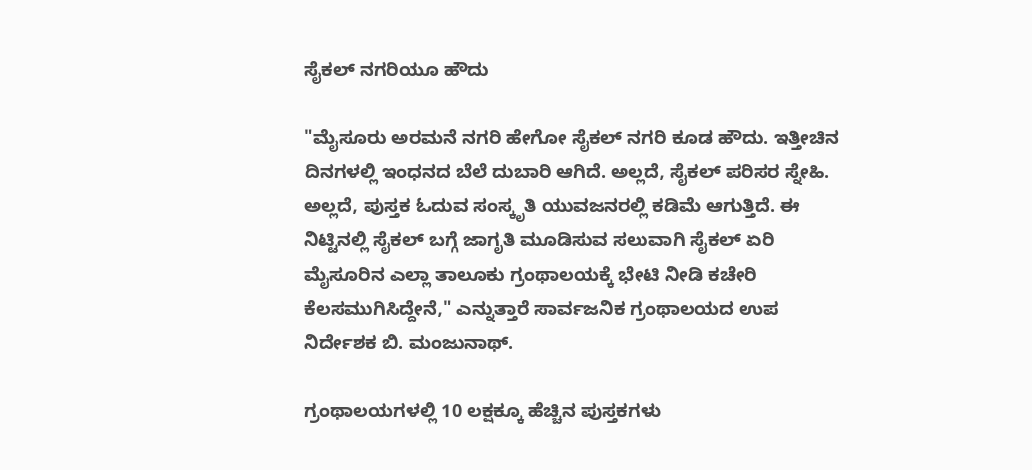ಸೈಕಲ್ ‌ನಗರಿಯೂ ಹೌದು

"ಮೈಸೂರು ಅರಮನೆ ನಗರಿ ಹೇಗೋ ಸೈಕಲ್ ‌ನಗರಿ ಕೂಡ ಹೌದು. ಇತ್ತೀಚಿನ ದಿನಗಳಲ್ಲಿ ಇಂಧನದ ಬೆಲೆ ದುಬಾರಿ ಆಗಿದೆ. ಅಲ್ಲದೆ, ಸೈಕಲ್ ಪರಿಸರ ಸ್ನೇಹಿ. ಅಲ್ಲದೆ, ಪುಸ್ತಕ ಓದುವ ಸಂಸ್ಕೃತಿ ಯುವಜನರಲ್ಲಿ ಕಡಿಮೆ ಆಗುತ್ತಿದೆ. ಈ ನಿಟ್ಟಿನಲ್ಲಿ ಸೈಕಲ್ ಬಗ್ಗೆ ಜಾಗೃತಿ ಮೂಡಿಸುವ ಸಲುವಾಗಿ ಸೈಕಲ್ ಏರಿ ಮೈಸೂರಿನ ಎಲ್ಲಾ ತಾಲೂಕು ಗ್ರಂಥಾಲಯಕ್ಕೆ ಭೇಟಿ ನೀಡಿ ಕಚೇರಿ ಕೆಲಸ‌ಮುಗಿಸಿದ್ದೇನೆ," ಎನ್ನುತ್ತಾರೆ ಸಾರ್ವಜನಿಕ ಗ್ರಂಥಾಲಯದ ಉಪ ನಿರ್ದೇಶಕ ಬಿ. ಮಂಜುನಾಥ್.

ಗ್ರಂಥಾಲಯಗಳಲ್ಲಿ 10 ಲಕ್ಷಕ್ಕೂ ಹೆಚ್ಚಿನ ಪುಸ್ತಕಗಳು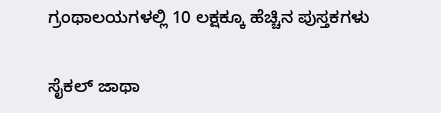ಗ್ರಂಥಾಲಯಗಳಲ್ಲಿ 10 ಲಕ್ಷಕ್ಕೂ ಹೆಚ್ಚಿನ ಪುಸ್ತಕಗಳು

ಸೈಕಲ್ ಜಾಥಾ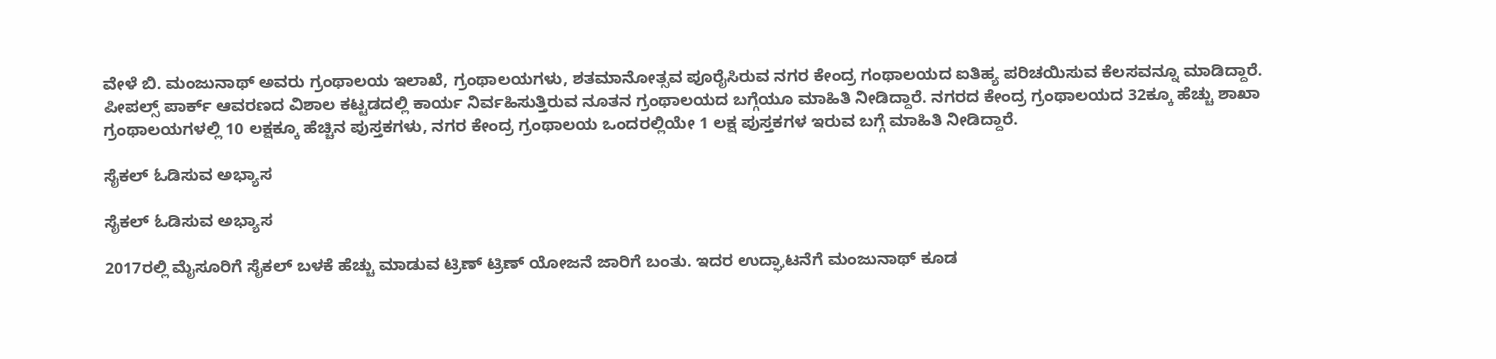ವೇಳೆ ಬಿ. ಮಂಜುನಾಥ್ ಅವರು ಗ್ರಂಥಾಲಯ ಇಲಾಖೆ, ಗ್ರಂಥಾಲಯಗಳು, ಶತಮಾನೋತ್ಸವ ಪೂರೈಸಿರುವ ನಗರ ಕೇಂದ್ರ ಗಂಥಾಲಯದ ಐತಿಹ್ಯ ಪರಿಚಯಿಸುವ ಕೆಲಸವನ್ನೂ ಮಾಡಿದ್ದಾರೆ. ಪೀಪಲ್ಸ್ ಪಾರ್ಕ್ ಆವರಣದ ವಿಶಾಲ ಕಟ್ಟಡದಲ್ಲಿ ಕಾರ್ಯ ನಿರ್ವಹಿಸುತ್ತಿರುವ ನೂತನ ಗ್ರಂಥಾಲಯದ ಬಗ್ಗೆಯೂ ಮಾಹಿತಿ ನೀಡಿದ್ದಾರೆ. ನಗರದ ಕೇಂದ್ರ ಗ್ರಂಥಾಲಯದ 32ಕ್ಕೂ ಹೆಚ್ಚು ಶಾಖಾ ಗ್ರಂಥಾಲಯಗಳಲ್ಲಿ 10 ಲಕ್ಷಕ್ಕೂ ಹೆಚ್ಚಿನ ಪುಸ್ತಕಗಳು, ನಗರ ಕೇಂದ್ರ ಗ್ರಂಥಾಲಯ ಒಂದರಲ್ಲಿಯೇ 1 ಲಕ್ಷ ಪುಸ್ತಕಗಳ ಇರುವ ಬಗ್ಗೆ ಮಾಹಿತಿ ನೀಡಿದ್ದಾರೆ.

ಸೈಕಲ್ ಓಡಿಸುವ ಅಭ್ಯಾಸ

ಸೈಕಲ್ ಓಡಿಸುವ ಅಭ್ಯಾಸ

2017ರಲ್ಲಿ ಮೈಸೂರಿಗೆ ಸೈಕಲ್ ಬಳಕೆ ಹೆಚ್ಚು ಮಾಡುವ ಟ್ರಿಣ್ ಟ್ರಿಣ್ ಯೋಜನೆ ಜಾರಿಗೆ ಬಂತು. ಇದರ ಉದ್ಘಾಟನೆಗೆ ಮಂಜುನಾಥ್ ಕೂಡ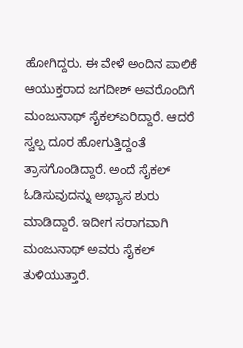ಹೋಗಿದ್ದರು. ಈ ವೇಳೆ‌ ಅಂದಿನ ಪಾಲಿಕೆ ಆಯುಕ್ತರಾದ ಜಗದೀಶ್ ಅವರೊಂದಿಗೆ ಮಂಜುನಾಥ್ ಸೈಕಲ್‌ಏರಿದ್ದಾರೆ. ಆದರೆ ಸ್ವಲ್ಪ ದೂರ ಹೋಗುತ್ತಿದ್ದಂತೆ ತ್ರಾಸಗೊಂಡಿದ್ದಾರೆ. ಅಂದೆ ಸೈಕಲ್ ಓಡಿಸುವುದನ್ನು ಅಭ್ಯಾಸ ಶುರು ಮಾಡಿದ್ದಾರೆ. ಇದೀಗ ಸರಾಗವಾಗಿ ಮಂಜುನಾಥ್ ಅವರು ಸೈಕಲ್ ತುಳಿಯುತ್ತಾರೆ.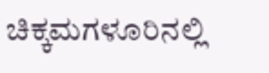ಚಿಕ್ಕಮಗಳೂರಿನಲ್ಲಿ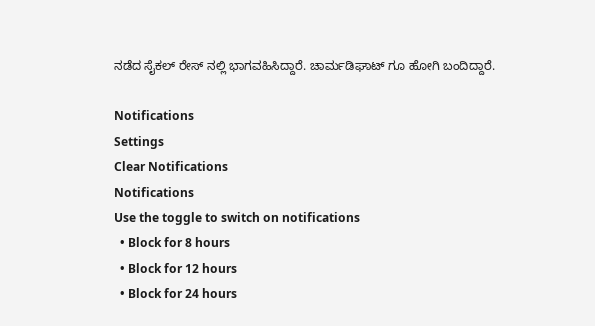ನಡೆದ ಸೈಕಲ್ ರೇಸ್ ನಲ್ಲಿ ಭಾಗವಹಿಸಿದ್ದಾರೆ. ಚಾರ್ಮಡಿಘಾಟ್ ಗೂ ಹೋಗಿ ಬಂದಿದ್ದಾರೆ.

Notifications
Settings
Clear Notifications
Notifications
Use the toggle to switch on notifications
  • Block for 8 hours
  • Block for 12 hours
  • Block for 24 hours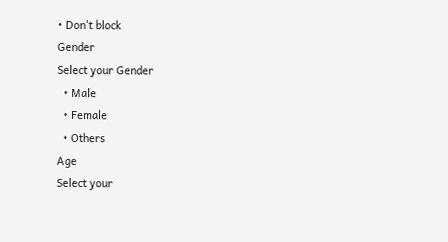• Don't block
Gender
Select your Gender
  • Male
  • Female
  • Others
Age
Select your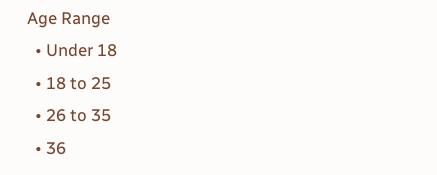Age Range
  • Under 18
  • 18 to 25
  • 26 to 35
  • 36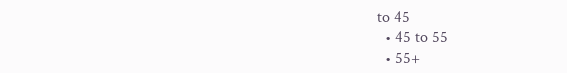to 45
  • 45 to 55
  • 55+